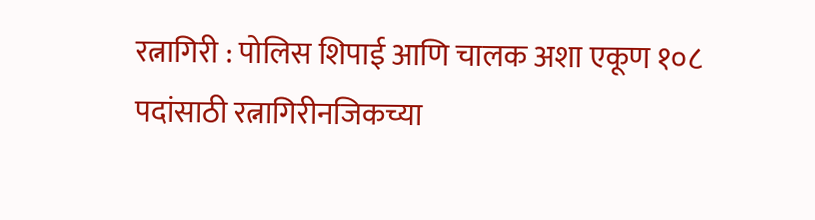रत्नागिरी : पोलिस शिपाई आणि चालक अशा एकूण १०८ पदांसाठी रत्नागिरीनजिकच्या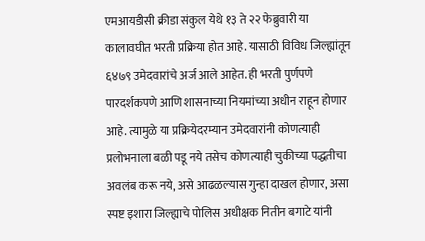एमआयडीसी क्रीडा संकुल येथे १३ ते २२ फेब्रुवारी या कालावघीत भरती प्रक्रिया होत आहे. यासाठी विविध जिल्ह्यांतून ६४७९ उमेदवारांचे अर्ज आले आहेत. ही भरती पुर्णपणे पारदर्शकपणे आणि शासनाच्या नियमांच्या अधीन राहून होणार आहे. त्यामुळे या प्रक्रियेदरम्यान उमेदवारांनी कोणत्याही प्रलोभनाला बळी पडू नये तसेच कोणत्याही चुकीच्या पद्धतीचा अवलंब करू नये, असे आढळल्यास गुन्हा दाखल होणार, असा स्पष्ट इशारा जिल्ह्याचे पोलिस अधीक्षक नितीन बगाटे यांनी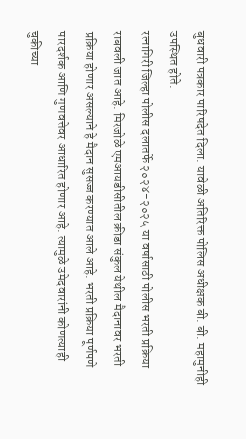बुधवारी पत्रकार पारिषदेत दिला. यावेळी अतिरिक्त पोलिस अधीक्षक बी. बी. महामुनीही उपस्थित होते.
रत्नागिरी जिल्हा पोलीस दलातर्फे २०२४-२०२५ या वर्षासाठी पोलीस भरती प्रक्रिया राबवली जात आहे. मिरजोळे एमआयडीसीतील क्रीडा संकुल येथील मैदानावर भरती प्रक्रिया होणार असल्याने हे मैदान सुसज्ज करण्यात आले आहे. भरती प्रक्रिया पूर्णपणे पारदर्शक आणि गुणवत्तेवर आधारित होणार आहे. त्यामुळे उमेदवारांनी कोणत्याही चुकीच्या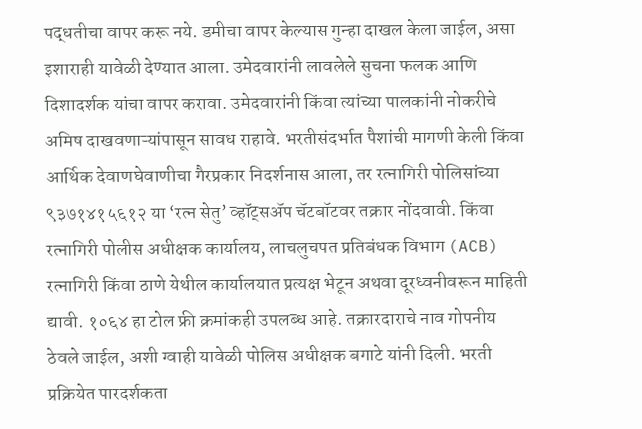पद्धतीचा वापर करू नये. डमीचा वापर केल्यास गुन्हा दाखल केला जाईल, असा इशाराही यावेळी देण्यात आला. उमेदवारांनी लावलेले सुचना फलक आणि दिशादर्शक यांचा वापर करावा. उमेदवारांनी किंवा त्यांच्या पालकांनी नोकरीचे अमिष दाखवणाऱ्यांपासून सावध राहावे. भरतीसंदर्भात पैशांची मागणी केली किंवा आर्थिक देवाणघेवाणीचा गैरप्रकार निदर्शनास आला, तर रत्नागिरी पोलिसांच्या ९३७१४१५६१२ या ‘रत्न सेतु’ व्हॉट्सॲप चॅटबॉटवर तक्रार नोंदवावी. किंवा रत्नागिरी पोलीस अधीक्षक कार्यालय, लाचलुचपत प्रतिबंधक विभाग (ACB) रत्नागिरी किंवा ठाणे येथील कार्यालयात प्रत्यक्ष भेटून अथवा दूरध्वनीवरून माहिती द्यावी. १०६४ हा टोल फ्री क्रमांकही उपलब्ध आहे. तक्रारदाराचे नाव गोपनीय ठेवले जाईल, अशी ग्वाही यावेळी पोलिस अधीक्षक बगाटे यांनी दिली. भरती प्रक्रियेत पारदर्शकता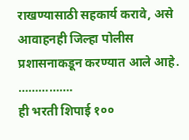राखण्यासाठी सहकार्य करावे, असे आवाहनही जिल्हा पोलीस प्रशासनाकडून करण्यात आले आहे.
…………….
ही भरती शिपाई १००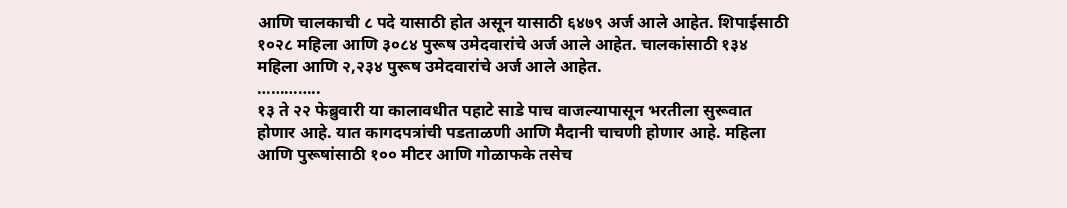आणि चालकाची ८ पदे यासाठी होत असून यासाठी ६४७९ अर्ज आले आहेत. शिपाईसाठी १०२८ महिला आणि ३०८४ पुरूष उमेदवारांचे अर्ज आले आहेत. चालकांसाठी १३४ महिला आणि २,२३४ पुरूष उमेदवारांचे अर्ज आले आहेत.
…………..
१३ ते २२ फेब्रुवारी या कालावधीत पहाटे साडे पाच वाजल्यापासून भरतीला सुरूवात होणार आहे. यात कागदपत्रांची पडताळणी आणि मैदानी चाचणी होणार आहे. महिला आणि पुरूषांसाठी १०० मीटर आणि गोळाफके तसेच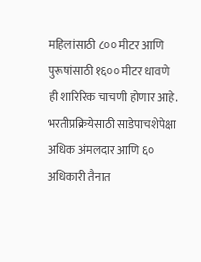महिलांसाठी ८०० मीटर आणि पुरूषांसाठी १६०० मीटर धावणे ही शारिरिक चाचणी होणार आहे. भरतीप्रक्रियेसाठी साडेपाचशेपेक्षा अधिक अंमलदार आणि ६० अधिकारी तैनात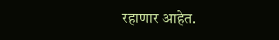रहाणार आहेत.